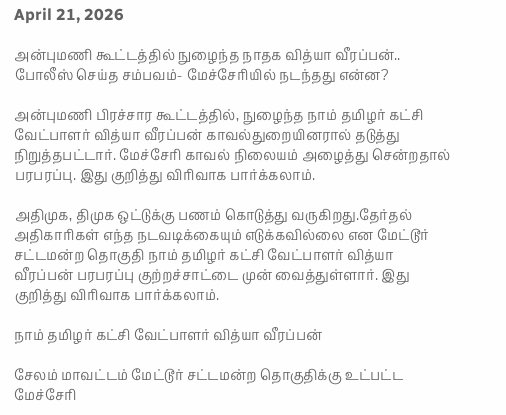April 21, 2026

அன்புமணி கூட்டத்தில் நுழைந்த நாதக வித்யா வீரப்பன்.. போலீஸ் செய்த சம்பவம்- மேச்சேரியில் நடந்தது என்ன?

அன்புமணி பிரச்சார கூட்டத்தில், நுழைந்த நாம் தமிழர் கட்சி வேட்பாளர் வித்யா வீரப்பன் காவல்துறையினரால் தடுத்து நிறுத்தபட்டார். மேச்சேரி காவல் நிலையம் அழைத்து சென்றதால் பரபரப்பு. இது குறித்து விரிவாக பார்க்கலாம்.

அதிமுக, திமுக ஒட்டுக்கு பணம் கொடுத்து வருகிறது.தேர்தல் அதிகாரிகள் எந்த நடவடிக்கையும் எடுக்கவில்லை என மேட்டூர் சட்டமன்ற தொகுதி நாம் தமிழர் கட்சி வேட்பாளர் வித்யா வீரப்பன் பரபரப்பு குற்றச்சாட்டை முன் வைத்துள்ளார். இது குறித்து விரிவாக பார்க்கலாம்.

நாம் தமிழர் கட்சி வேட்பாளர் வித்யா வீரப்பன்

சேலம் மாவட்டம் மேட்டூர் சட்டமன்ற தொகுதிக்கு உட்பட்ட மேச்சேரி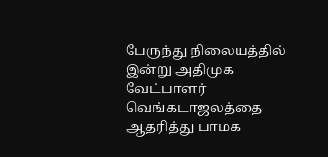பேருந்து நிலையத்தில் இன்று அதிமுக வேட்பாளர் வெங்கடாஜலத்தை ஆதரித்து பாமக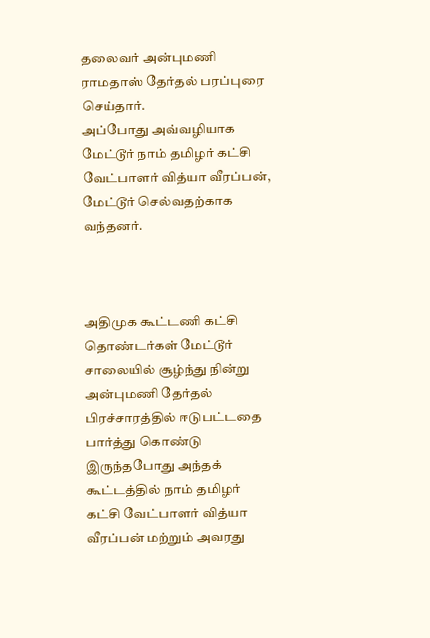தலைவர் அன்புமணி ராமதாஸ் தேர்தல் பரப்புரை செய்தார்.
அப்போது அவ்வழியாக மேட்டூர் நாம் தமிழர் கட்சி வேட்பாளர் வித்யா வீரப்பன், மேட்டூர் செல்வதற்காக வந்தனர்.



அதிமுக கூட்டணி கட்சி தொண்டர்கள் மேட்டூர் சாலையில் சூழ்ந்து நின்று அன்புமணி தேர்தல் பிரச்சாரத்தில் ஈடுபட்டதை பார்த்து கொண்டு இருந்தபோது அந்தக் கூட்டத்தில் நாம் தமிழர் கட்சி வேட்பாளர் வித்யா வீரப்பன் மற்றும் அவரது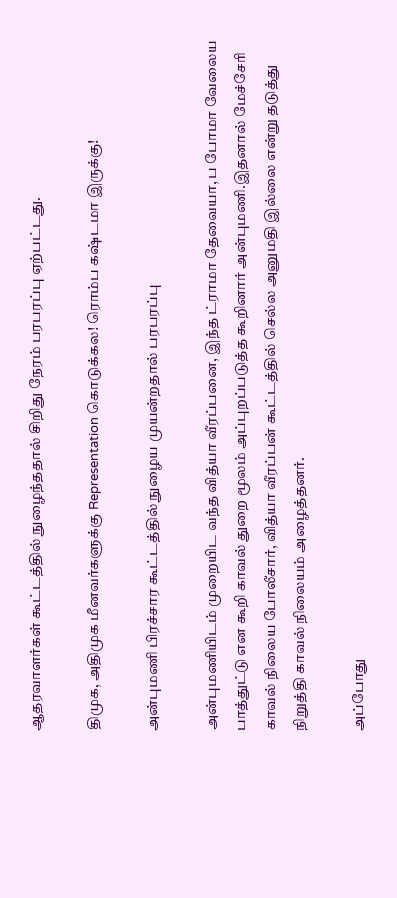ஆதரவாளர்கள் கூட்டத்தில் நுழைந்ததால் சிறிது நேரம் பரபரப்பு ஏற்பட்டது.

திமுக, அதிமுக மீனவர்களுக்கு Representation கொடுக்கல! ரொம்ப கஷ்டமா இருக்கு!

அன்புமணி பிரச்சார கூட்டத்தில் நுழைய முயன்றதால் பரபரப்பு

அன்புமணியிடம் முறையிட வந்த வித்யா வீரப்பனை, இந்த ட்ராமா தேவையா, ப போமா வேலைய பாத்துட்டு என கூறி காவல் துறை மூலம் அப்புறப்படுத்த கூறினார் அன்புமணி.இதனால் மேச்சேரி காவல் நிலைய போலீசார், வித்யா வீரப்பன் கூட்டத்தில் செல்ல அனுமதி இல்லை என்று தடுத்து நிறுத்தி காவல் நிலையம் அழைத்தனர்.

அப்போது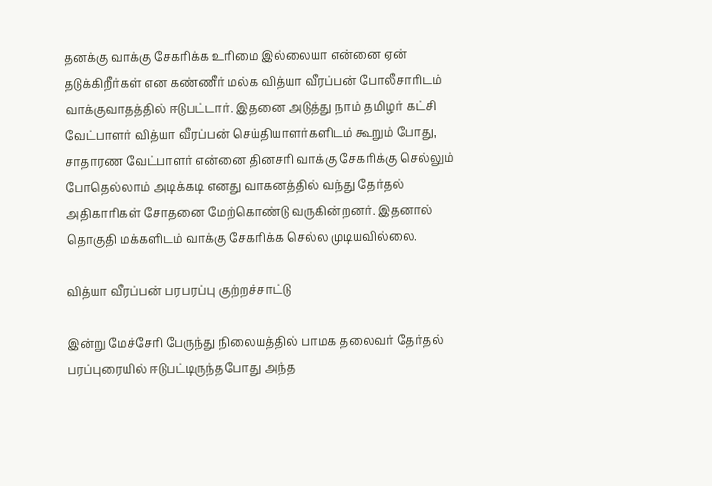தனக்கு வாக்கு சேகரிக்க உரிமை இல்லையா என்னை ஏன் தடுக்கிறீர்கள் என கண்ணீர் மல்க வித்யா வீரப்பன் போலீசாரிடம் வாக்குவாதத்தில் ஈடுபட்டார். இதனை அடுத்து நாம் தமிழர் கட்சி வேட்பாளர் வித்யா வீரப்பன் செய்தியாளர்களிடம் கூறும் போது, சாதாரண வேட்பாளர் என்னை தினசரி வாக்கு சேகரிக்கு செல்லும் போதெல்லாம் அடிக்கடி எனது வாகனத்தில் வந்து தேர்தல் அதிகாரிகள் சோதனை மேற்கொண்டு வருகின்றனர். இதனால் தொகுதி மக்களிடம் வாக்கு சேகரிக்க செல்ல முடியவில்லை.

வித்யா வீரப்பன் பரபரப்பு குற்றச்சாட்டு

இன்று மேச்சேரி பேருந்து நிலையத்தில் பாமக தலைவர் தேர்தல் பரப்புரையில் ஈடுபட்டிருந்தபோது அந்த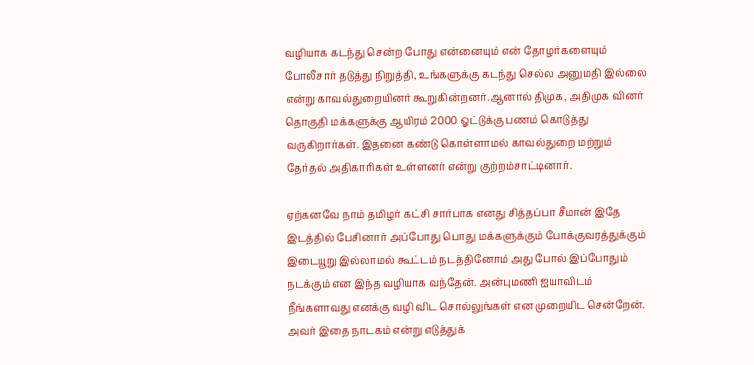வழியாக கடந்து சென்ற போது என்னையும் என் தோழர்களையும் போலீசார் தடுத்து நிறுத்தி, உங்களுக்கு கடந்து செல்ல அனுமதி இல்லை என்று காவல்துறையினர் கூறுகின்றனர்.ஆனால் திமுக, அதிமுக வினர் தொகுதி மக்களுக்கு ஆயிரம் 2000 ஓட்டுக்கு பணம் கொடுத்து வருகிறார்கள். இதனை கண்டு கொள்ளாமல் காவல்துறை மற்றும் தேர்தல் அதிகாரிகள் உள்ளனர் என்று குற்றம்சாட்டினார்.

ஏற்கனவே நாம் தமிழர் கட்சி சார்பாக எனது சித்தப்பா சீமான் இதே இடத்தில் பேசினார் அப்போது பொது மக்களுக்கும் போக்குவரத்துக்கும் இடையூறு இல்லாமல் கூட்டம் நடத்தினோம் அது போல் இப்போதும் நடக்கும் என இந்த வழியாக வந்தேன். அன்புமணி ஐயாவிடம் நீங்களாவது எனக்கு வழி விட சொல்லுங்கள் என முறையிட சென்றேன். அவர் இதை நாடகம் என்று எடுத்துக்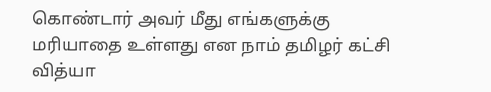கொண்டார் அவர் மீது எங்களுக்கு மரியாதை உள்ளது என நாம் தமிழர் கட்சி வித்யா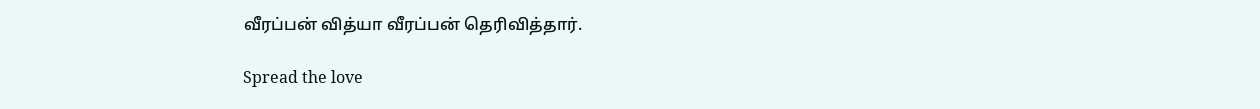வீரப்பன் வித்யா வீரப்பன் தெரிவித்தார்.

Spread the love